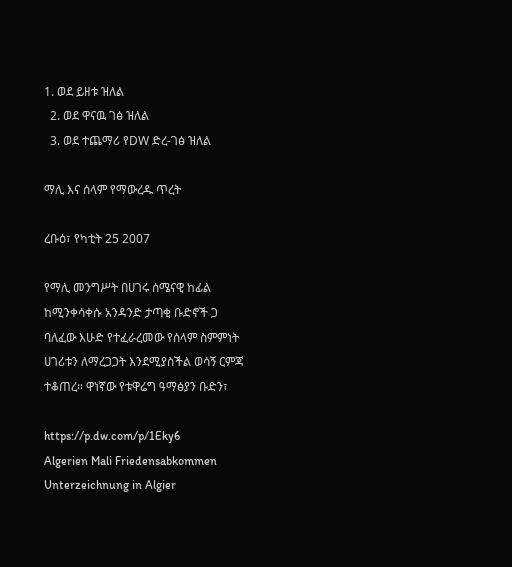1. ወደ ይዘቱ ዝለል
  2. ወደ ዋናዉ ገፅ ዝለል
  3. ወደ ተጨማሪ የDW ድረ-ገፅ ዝለል

ማሊ እና ሰላም የማውረዱ ጥረት

ረቡዕ፣ የካቲት 25 2007

የማሊ መንግሥት በሀገሩ ሰሜናዊ ከፊል ከሚንቀሳቀሱ አንዳንድ ታጣቂ ቡድኖች ጋ ባለፈው እሁድ የተፈራረመው የሰላም ስምምነት ሀገሪቱን ለማረጋጋት እንደሚያስችል ወሳኝ ርምጃ ተቆጠረ። ዋነኛው የቱዋሬግ ዓማፅያን ቡድን፣

https://p.dw.com/p/1Eky6
Algerien Mali Friedensabkommen Unterzeichnung in Algier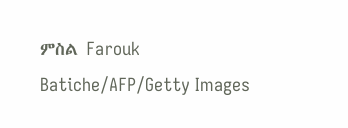ምስል Farouk Batiche/AFP/Getty Images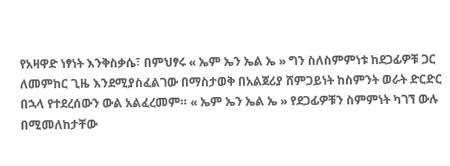የአዛዋድ ነፃነት እንቅስቃሴ፣ በምህፃሩ « ኤም ኤን ኤል ኤ » ግን ስለስምምነቱ ከደጋፊዎቹ ጋር ለመምከር ጊዜ እንደሚያስፈልገው በማስታወቅ በአልጀሪያ ሸምጋይነት ከስምንት ወራት ድርድር በኋላ የተደረሰውን ውል አልፈረመም። « ኤም ኤን ኤል ኤ » የደጋፊዎቹን ስምምነት ካገኘ ውሉ በሚመለከታቸው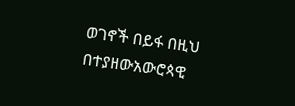ወገኖች በይፋ በዚህ በተያዘውአውሮጳዊ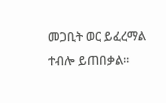መጋቢት ወር ይፈረማል ተብሎ ይጠበቃል።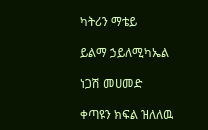ካትሪን ማቴይ

ይልማ ኃይለሚካኤል

ነጋሽ መሀመድ

ቀጣዩን ክፍል ዝለለዉ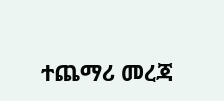ተጨማሪ መረጃ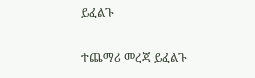ይፈልጉ

ተጨማሪ መረጃ ይፈልጉ